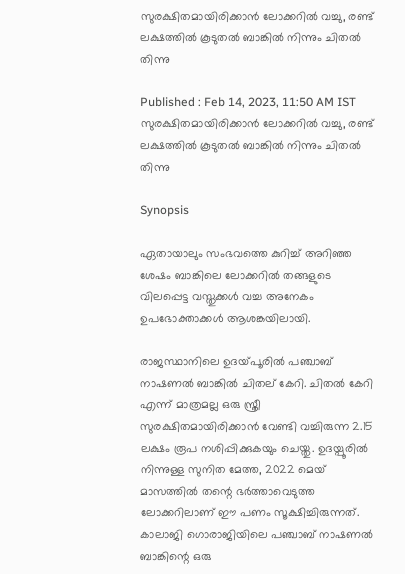സുരക്ഷിതമായിരിക്കാൻ ലോക്കറിൽ വച്ചു, രണ്ട് ലക്ഷത്തിൽ കൂടുതൽ ബാങ്കിൽ നിന്നും ചിതൽ തിന്നു

Published : Feb 14, 2023, 11:50 AM IST
സുരക്ഷിതമായിരിക്കാൻ ലോക്കറിൽ വച്ചു, രണ്ട് ലക്ഷത്തിൽ കൂടുതൽ ബാങ്കിൽ നിന്നും ചിതൽ തിന്നു

Synopsis

ഏതായാലും സംഭവത്തെ കുറിച്ച് അറിഞ്ഞ ശേഷം ബാങ്കിലെ ലോക്കറിൽ തങ്ങളുടെ വിലപ്പെട്ട വസ്തുക്കൾ വച്ച അനേകം ഉപഭോക്താക്കൾ ആശങ്കയിലായി.

രാജസ്ഥാനിലെ ഉദയ്‍പൂരിൽ പഞ്ചാബ് നാഷണൽ ബാങ്കിൽ ചിതല് കേറി. ചിതൽ കേറി എന്ന് മാത്രമല്ല ഒരു സ്ത്രീ സുരക്ഷിതമായിരിക്കാൻ വേണ്ടി വച്ചിരുന്ന 2.15 ലക്ഷം രൂപ നശിപ്പിക്കുകയും ചെയ്തു. ഉദയ്പൂരിൽ നിന്നുള്ള സുനിത മേത്ത, 2022 മെയ് മാസത്തിൽ തന്റെ ഭർത്താവെടുത്ത ലോക്കറിലാണ് ഈ പണം സൂക്ഷിച്ചിരുന്നത്. കാലാജി ഗൊരാജിയിലെ പഞ്ചാബ് നാഷണൽ ബാങ്കിന്റെ ഒരു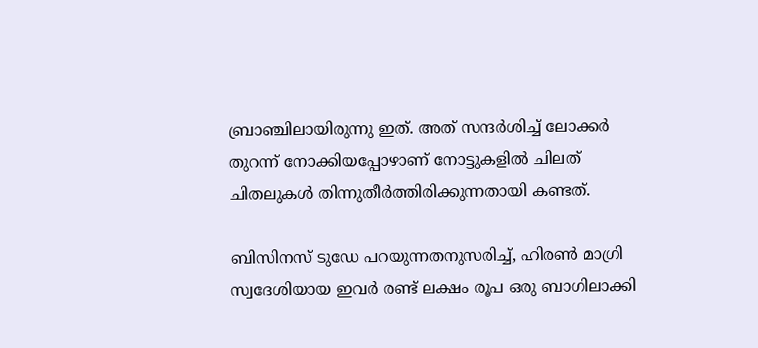ബ്രാഞ്ചിലായിരുന്നു ഇത്. അത് സന്ദർശിച്ച് ലോക്കർ തുറന്ന് നോക്കിയപ്പോഴാണ് നോട്ടുകളിൽ ചിലത് ചിതലുകൾ തിന്നുതീർത്തിരിക്കുന്നതായി കണ്ടത്.

ബിസിനസ് ടുഡേ പറയുന്നതനുസരിച്ച്, ഹിരൺ മാഗ്രി സ്വദേശിയായ ഇവർ രണ്ട് ലക്ഷം രൂപ ഒരു ബാഗിലാക്കി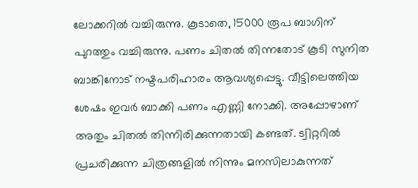ലോക്കറിൽ വച്ചിരുന്നു. കൂടാതെ, 15000 രൂപ ബാഗിന് പുറത്തും വച്ചിരുന്നു. പണം ചിതൽ തിന്നതോട് കൂടി സുനിത ബാങ്കിനോട് നഷ്ടപരിഹാരം ആവശ്യപ്പെട്ടു. വീട്ടിലെത്തിയ ശേഷം ഇവർ ബാക്കി പണം എണ്ണി നോക്കി. അപ്പോഴാണ് അതും ചിതൽ തിന്നിരിക്കുന്നതായി കണ്ടത്. ട്വിറ്ററിൽ പ്രചരിക്കുന്ന ചിത്രങ്ങളിൽ നിന്നും മനസിലാകുന്നത്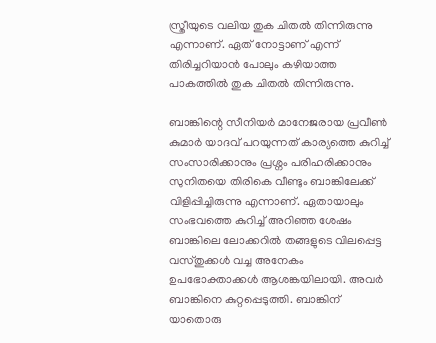സ്ത്രീയുടെ വലിയ തുക ചിതൽ തിന്നിരുന്നു എന്നാണ്. ഏത് നോട്ടാണ് എന്ന് തിരിച്ചറിയാൻ പോലും കഴിയാത്ത പാകത്തിൽ തുക ചിതൽ തിന്നിരുന്നു.

ബാങ്കിന്റെ സീനിയർ മാനേജരായ പ്രവീൺ കുമാർ യാദവ് പറയുന്നത് കാര്യത്തെ കുറിച്ച് സംസാരിക്കാനും പ്രശ്നം പരിഹരിക്കാനും സുനിതയെ തിരികെ വീണ്ടും ബാങ്കിലേക്ക് വിളിപ്പിച്ചിരുന്നു എന്നാണ്. ഏതായാലും സംഭവത്തെ കുറിച്ച് അറിഞ്ഞ ശേഷം ബാങ്കിലെ ലോക്കറിൽ തങ്ങളുടെ വിലപ്പെട്ട വസ്തുക്കൾ വച്ച അനേകം ഉപഭോക്താക്കൾ ആശങ്കയിലായി. അവർ ബാങ്കിനെ കുറ്റപ്പെടുത്തി. ബാങ്കിന് യാതൊരു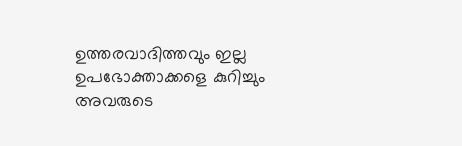ഉത്തരവാദിത്തവും ഇല്ല ഉപഭോക്താക്കളെ കുറിച്ചും അവരുടെ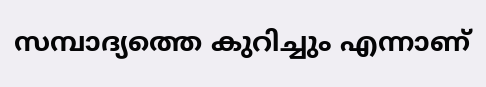സമ്പാദ്യത്തെ കുറിച്ചും എന്നാണ്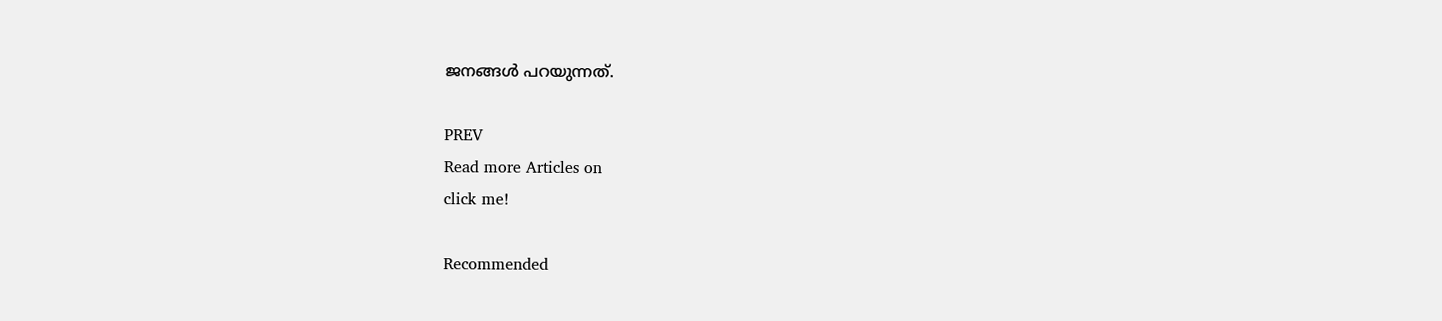ജനങ്ങൾ പറയുന്നത്.

PREV
Read more Articles on
click me!

Recommended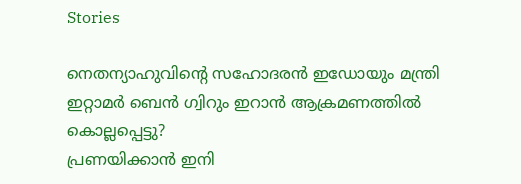Stories

നെതന്യാഹുവിന്‍റെ സഹോദരൻ ഇഡോയും മന്ത്രി ഇറ്റാമർ ബെൻ ഗ്വിറും ഇറാൻ ആക്രമണത്തിൽ കൊല്ലപ്പെട്ടു?
പ്രണയിക്കാൻ ഇനി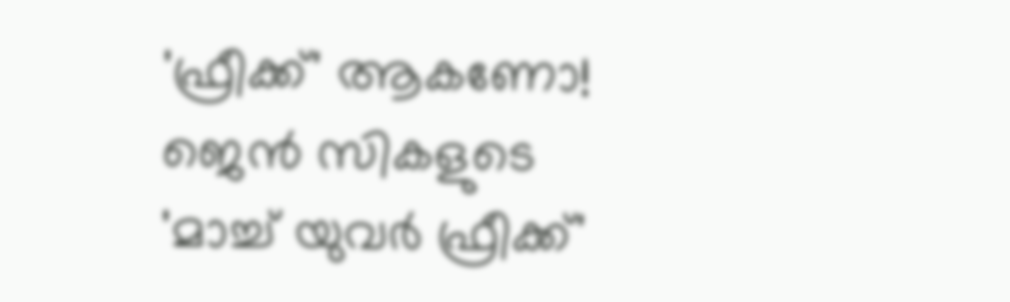'ഫ്രീക്ക്' ആകണോ! ജെൻ സികളുടെ 'മാച്ച് യുവർ ഫ്രീക്ക്'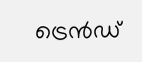ട്രെൻഡ്